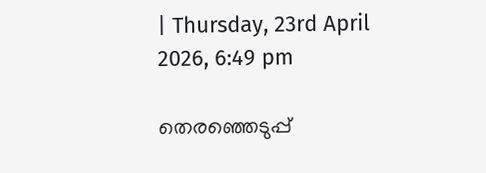| Thursday, 23rd April 2026, 6:49 pm

തെരഞ്ഞെടുപ്പ്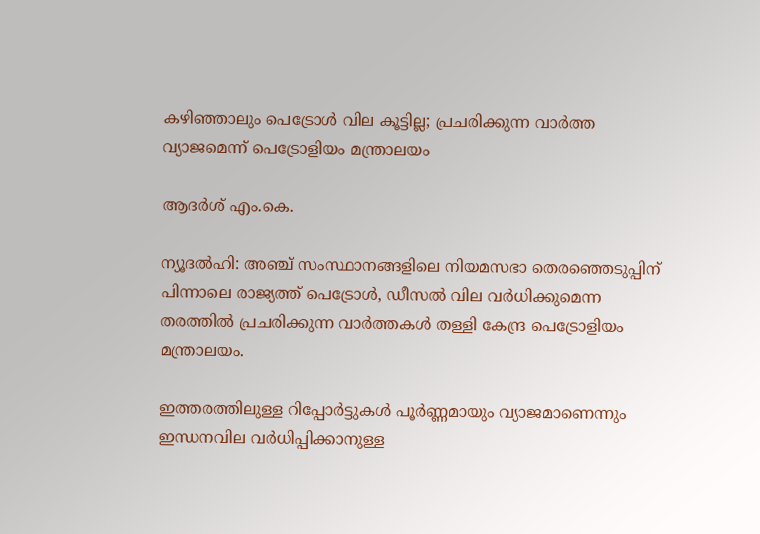കഴിഞ്ഞാലും പെട്രോള്‍ വില കൂട്ടില്ല; പ്രചരിക്കുന്ന വാര്‍ത്ത വ്യാജമെന്ന് പെട്രോളിയം മന്ത്രാലയം

ആദര്‍ശ് എം.കെ.

ന്യൂദല്‍ഹി: അഞ്ച് സംസ്ഥാനങ്ങളിലെ നിയമസഭാ തെരഞ്ഞെടുപ്പിന് പിന്നാലെ രാജ്യത്ത് പെട്രോള്‍, ഡീസല്‍ വില വര്‍ധിക്കുമെന്ന തരത്തില്‍ പ്രചരിക്കുന്ന വാര്‍ത്തകള്‍ തള്ളി കേന്ദ്ര പെട്രോളിയം മന്ത്രാലയം.

ഇത്തരത്തിലുള്ള റിപ്പോര്‍ട്ടുകള്‍ പൂര്‍ണ്ണമായും വ്യാജമാണെന്നും ഇന്ധനവില വര്‍ധിപ്പിക്കാനുള്ള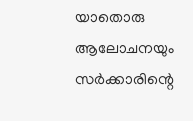യാതൊരു ആലോചനയും സര്‍ക്കാരിന്റെ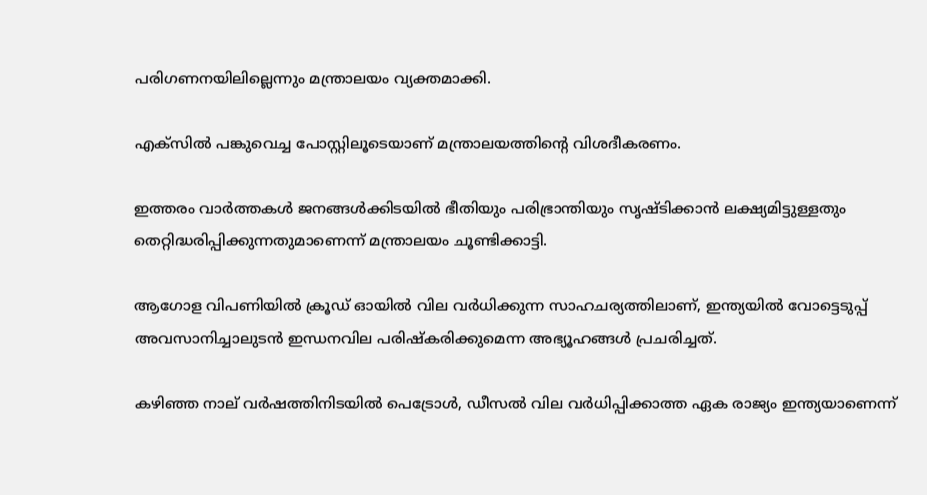പരിഗണനയിലില്ലെന്നും മന്ത്രാലയം വ്യക്തമാക്കി.

എക്‌സില്‍ പങ്കുവെച്ച പോസ്റ്റിലൂടെയാണ് മന്ത്രാലയത്തിന്റെ വിശദീകരണം.

ഇത്തരം വാര്‍ത്തകള്‍ ജനങ്ങള്‍ക്കിടയില്‍ ഭീതിയും പരിഭ്രാന്തിയും സൃഷ്ടിക്കാന്‍ ലക്ഷ്യമിട്ടുള്ളതും തെറ്റിദ്ധരിപ്പിക്കുന്നതുമാണെന്ന് മന്ത്രാലയം ചൂണ്ടിക്കാട്ടി.

ആഗോള വിപണിയില്‍ ക്രൂഡ് ഓയില്‍ വില വര്‍ധിക്കുന്ന സാഹചര്യത്തിലാണ്, ഇന്ത്യയില്‍ വോട്ടെടുപ്പ് അവസാനിച്ചാലുടന്‍ ഇന്ധനവില പരിഷ്‌കരിക്കുമെന്ന അഭ്യൂഹങ്ങള്‍ പ്രചരിച്ചത്.

കഴിഞ്ഞ നാല് വര്‍ഷത്തിനിടയില്‍ പെട്രോള്‍, ഡീസല്‍ വില വര്‍ധിപ്പിക്കാത്ത ഏക രാജ്യം ഇന്ത്യയാണെന്ന്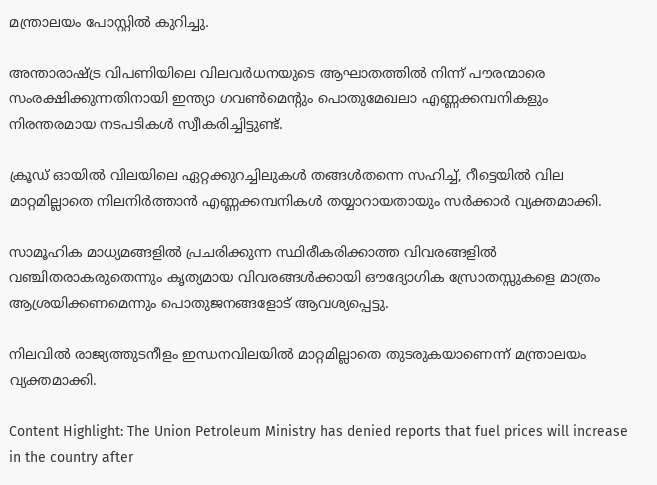മന്ത്രാലയം പോസ്റ്റില്‍ കുറിച്ചു.

അന്താരാഷ്ട്ര വിപണിയിലെ വിലവര്‍ധനയുടെ ആഘാതത്തില്‍ നിന്ന് പൗരന്മാരെ സംരക്ഷിക്കുന്നതിനായി ഇന്ത്യാ ഗവണ്‍മെന്റും പൊതുമേഖലാ എണ്ണക്കമ്പനികളും നിരന്തരമായ നടപടികള്‍ സ്വീകരിച്ചിട്ടുണ്ട്.

ക്രൂഡ് ഓയില്‍ വിലയിലെ ഏറ്റക്കുറച്ചിലുകള്‍ തങ്ങള്‍തന്നെ സഹിച്ച്, റീട്ടെയില്‍ വില മാറ്റമില്ലാതെ നിലനിര്‍ത്താന്‍ എണ്ണക്കമ്പനികള്‍ തയ്യാറായതായും സര്‍ക്കാര്‍ വ്യക്തമാക്കി.

സാമൂഹിക മാധ്യമങ്ങളില്‍ പ്രചരിക്കുന്ന സ്ഥിരീകരിക്കാത്ത വിവരങ്ങളില്‍ വഞ്ചിതരാകരുതെന്നും കൃത്യമായ വിവരങ്ങള്‍ക്കായി ഔദ്യോഗിക സ്രോതസ്സുകളെ മാത്രം ആശ്രയിക്കണമെന്നും പൊതുജനങ്ങളോട് ആവശ്യപ്പെട്ടു.

നിലവില്‍ രാജ്യത്തുടനീളം ഇന്ധനവിലയില്‍ മാറ്റമില്ലാതെ തുടരുകയാണെന്ന് മന്ത്രാലയം വ്യക്തമാക്കി.

Content Highlight: The Union Petroleum Ministry has denied reports that fuel prices will increase in the country after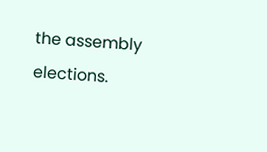the assembly elections.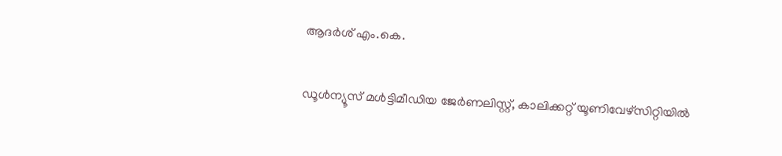ആദര്‍ശ് എം.കെ.

ഡൂള്‍ന്യൂസ് മള്‍ട്ടിമീഡിയ ജേര്‍ണലിസ്റ്റ്, കാലിക്കറ്റ് യൂണിവേഴ്സിറ്റിയില്‍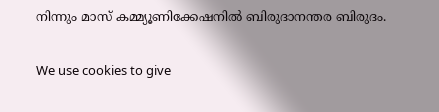നിന്നും മാസ് കമ്മ്യൂണിക്കേഷനില്‍ ബിരുദാനന്തര ബിരുദം.

We use cookies to give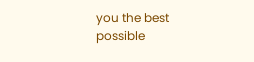you the best possible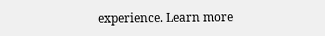experience. Learn more